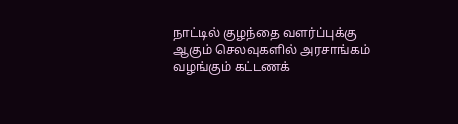நாட்டில் குழந்தை வளர்ப்புக்கு ஆகும் செலவுகளில் அரசாங்கம் வழங்கும் கட்டணக்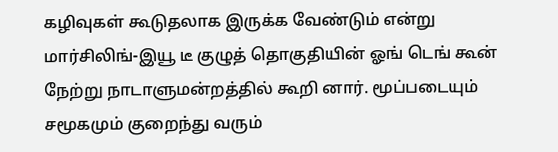கழிவுகள் கூடுதலாக இருக்க வேண்டும் என்று மார்சிலிங்-இயூ டீ குழுத் தொகுதியின் ஓங் டெங் கூன் நேற்று நாடாளுமன்றத்தில் கூறி னார். மூப்படையும் சமூகமும் குறைந்து வரும்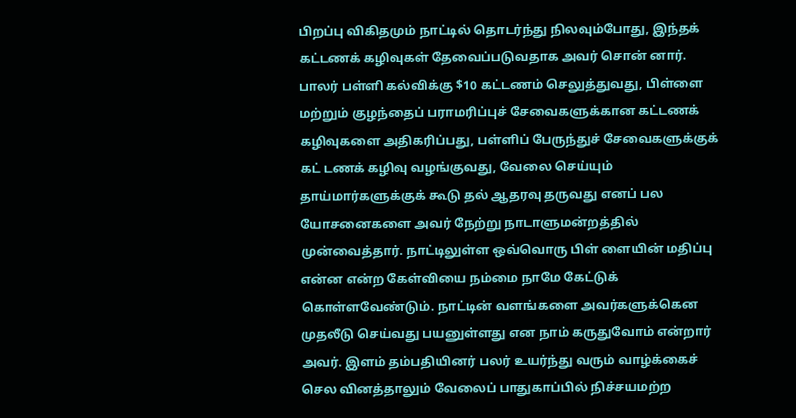பிறப்பு விகிதமும் நாட்டில் தொடர்ந்து நிலவும்போது, இந்தக் கட்டணக் கழிவுகள் தேவைப்படுவதாக அவர் சொன் னார். பாலர் பள்ளி கல்விக்கு $10 கட்டணம் செலுத்துவது, பிள்ளை மற்றும் குழந்தைப் பராமரிப்புச் சேவைகளுக்கான கட்டணக் கழிவுகளை அதிகரிப்பது, பள்ளிப் பேருந்துச் சேவைகளுக்குக் கட் டணக் கழிவு வழங்குவது, வேலை செய்யும் தாய்மார்களுக்குக் கூடு தல் ஆதரவு தருவது எனப் பல யோசனைகளை அவர் நேற்று நாடாளுமன்றத்தில் முன்வைத்தார். நாட்டிலுள்ள ஒவ்வொரு பிள் ளையின் மதிப்பு என்ன என்ற கேள்வியை நம்மை நாமே கேட்டுக் கொள்ளவேண்டும். நாட்டின் வளங்களை அவர்களுக்கென முதலீடு செய்வது பயனுள்ளது என நாம் கருதுவோம் என்றார் அவர். இளம் தம்பதியினர் பலர் உயர்ந்து வரும் வாழ்க்கைச் செல வினத்தாலும் வேலைப் பாதுகாப்பில் நிச்சயமற்ற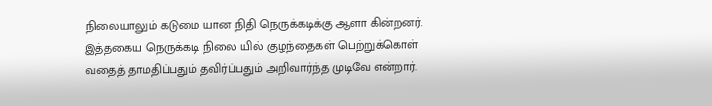நிலையாலும் கடுமை யான நிதி நெருக்கடிக்கு ஆளா கின்றனர். இத்தகைய நெருக்கடி நிலை யில் குழந்தைகள் பெற்றுக்கொள் வதைத் தாமதிப்பதும் தவிர்ப்பதும் அறிவார்ந்த முடிவே என்றார்.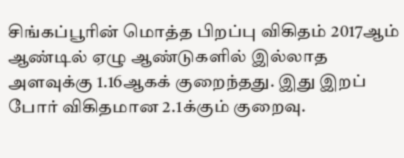சிங்கப்பூரின் மொத்த பிறப்பு விகிதம் 2017ஆம் ஆண்டில் ஏழு ஆண்டுகளில் இல்லாத அளவுக்கு 1.16ஆகக் குறைந்தது. இது இறப் போர் விகிதமான 2.1க்கும் குறைவு.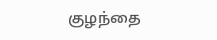குழந்தை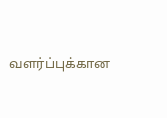வளர்ப்புக்கான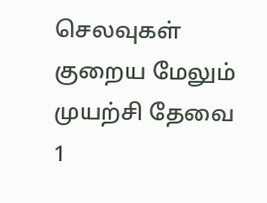செலவுகள் குறைய மேலும் முயற்சி தேவை
1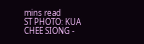mins read
ST PHOTO: KUA CHEE SIONG -